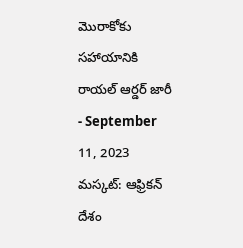మొరాకోకు సహాయానికి రాయల్ ఆర్డర్ జారీ
- September 11, 2023
మస్కట్: ఆఫ్రికన్ దేశం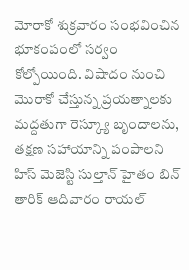మోరాకో శుక్రవారం సంభవించిన భూకంపంలో సర్వం కోల్పోయింది. విషాదం నుంచి మొరాకో చేస్తున్న ప్రయత్నాలకు మద్దతుగా రెస్క్యూ బృందాలను, తక్షణ సహాయాన్ని పంపాలని హిస్ మెజెస్టి సుల్తాన్ హైతం బిన్ తారిక్ ఆదివారం రాయల్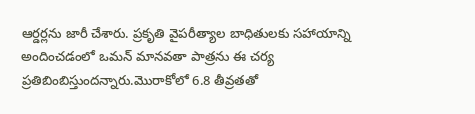ఆర్డర్లను జారీ చేశారు. ప్రకృతి వైపరీత్యాల బాధితులకు సహాయాన్ని అందించడంలో ఒమన్ మానవతా పాత్రను ఈ చర్య ప్రతిబింబిస్తుందన్నారు.మొరాకోలో 6.8 తీవ్రతతో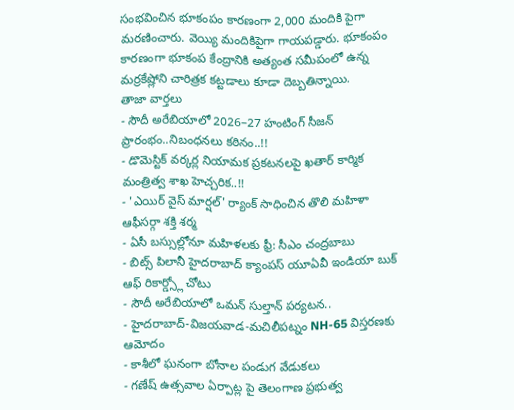సంభవించిన భూకంపం కారణంగా 2,000 మందికి పైగా మరణించారు. వెయ్యి మందికిపైగా గాయపడ్డారు. భూకంపం కారణంగా భూకంప కేంద్రానికి అత్యంత సమీపంలో ఉన్న మర్రకేష్లోని చారిత్రక కట్టడాలు కూడా దెబ్బతిన్నాయి.
తాజా వార్తలు
- సౌదీ అరేబియాలో 2026–27 హంటింగ్ సీజన్ ప్రారంభం..నిబంధనలు కఠినం..!!
- డొమెస్టిక్ వర్కర్ల నియామక ప్రకటనలపై ఖతార్ కార్మిక మంత్రిత్వ శాఖ హెచ్చరిక..!!
- 'ఎయిర్ వైస్ మార్షల్' ర్యాంక్ సాధించిన తొలి మహిళా ఆఫీసర్గా శక్తి శర్మ
- ఏసీ బస్సుల్లోనూ మహిళలకు ఫ్రీ: సీఎం చంద్రబాబు
- బిట్స్ పిలానీ హైదరాబాద్ క్యాంపస్ యూఏవీ ఇండియా బుక్ ఆఫ్ రికార్డ్స్లో చోటు
- సౌదీ అరేబియాలో ఒమన్ సుల్తాన్ పర్యటన..
- హైదరాబాద్-విజయవాడ-మచిలీపట్నం NH-65 విస్తరణకు ఆమోదం
- కాశీలో ఘనంగా బోనాల పండుగ వేడుకలు
- గణేష్ ఉత్సవాల ఏర్పాట్ల పై తెలంగాణ ప్రభుత్వ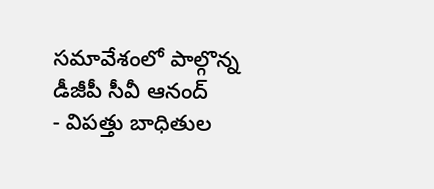సమావేశంలో పాల్గొన్న డీజీపీ సీవీ ఆనంద్
- విపత్తు బాధితుల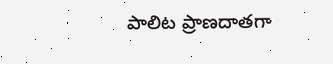పాలిట ప్రాణదాతగా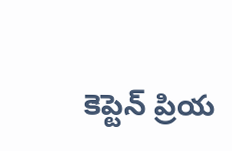కెప్టెన్ ప్రియ